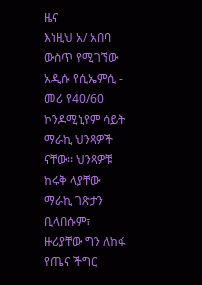ዜና
እነዚህ አ/ አበባ ውስጥ የሚገኘው አዲሱ የሲኤምሲ - መሪ የ40/60 ኮንዶሚኒየም ሳይት ማራኪ ህንጻዎች ናቸው፡፡ ህንጻዎቹ ከሩቅ ላያቸው ማራኪ ገጽታን ቢላበሱም፣ ዙሪያቸው ግን ለከፋ የጤና ችግር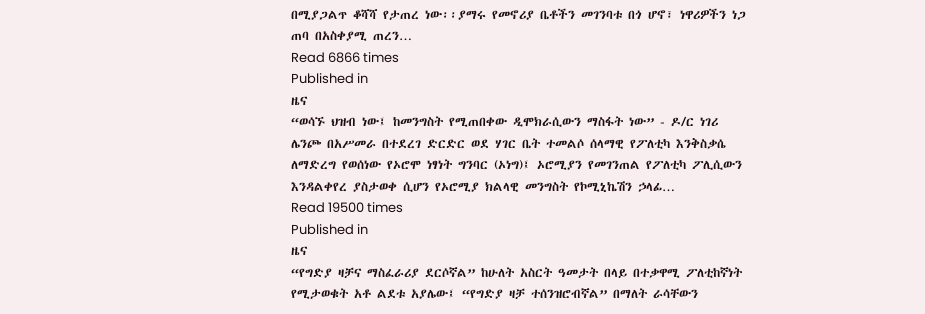በሚያጋልጥ ቆሻሻ የታጠረ ነው፡፡ያማሩ የመኖሪያ ቤቶችን መገንባቱ በጎ ሆኖ፣ ነዋሪዎችን ነጋ ጠባ በአስቀያሚ ጠረን…
Read 6866 times
Published in
ዜና
“ወሳኙ ህዝብ ነው፤ ከመንግስት የሚጠበቀው ዲሞክራሲውን ማስፋት ነው” - ዶ/ር ነገሪ ሌንጮ በአሥመራ በተደረገ ድርድር ወደ ሃገር ቤት ተመልሶ ሰላማዊ የፖለቲካ እንቅስቃሴ ለማድረግ የወሰነው የኦሮሞ ነፃነት ግንባር (ኦነግ)፤ ኦሮሚያን የመገንጠል የፖለቲካ ፖሊሲውን እንዳልቀየረ ያስታወቀ ሲሆን የኦሮሚያ ክልላዊ መንግስት የኮሚኒኬሽን ኃላፊ…
Read 19500 times
Published in
ዜና
“የግድያ ዛቻና ማስፈራሪያ ደርሶኛል” ከሁለት አስርት ዓመታት በላይ በተቃዋሚ ፖለቲከኛነት የሚታወቁት አቶ ልደቱ አያሌው፤ “የግድያ ዛቻ ተሰንዝሮብኛል” በማለት ራሳቸውን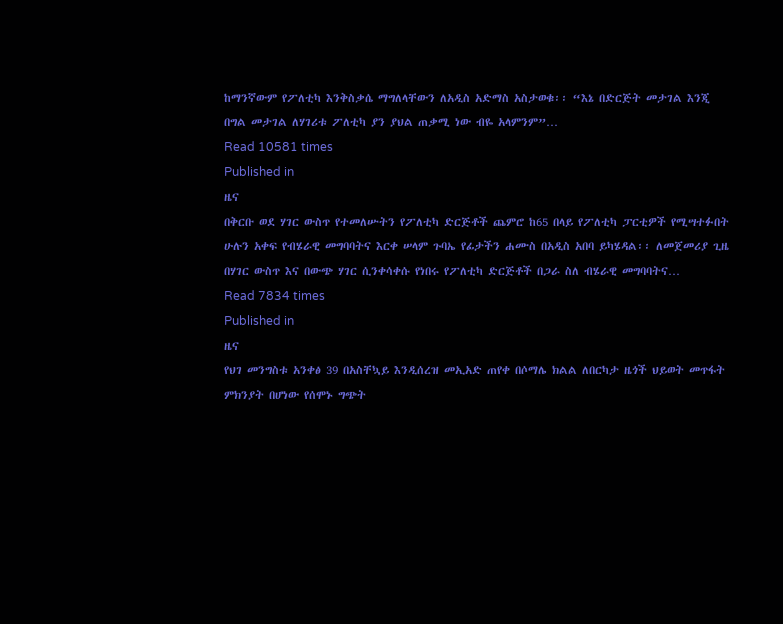ከማንኛውም የፖለቲካ እንቅስቃሴ ማግለላቸውን ለአዲስ አድማስ አስታወቁ፡፡ “እኔ በድርጅት መታገል እንጂ በግል መታገል ለሃገሪቱ ፖለቲካ ያን ያህል ጠቃሚ ነው ብዬ አላምንም”…
Read 10581 times
Published in
ዜና
በቅርቡ ወደ ሃገር ውስጥ የተመለሡትን የፖለቲካ ድርጅቶች ጨምሮ ከ65 በላይ የፖለቲካ ፓርቲዎች የሚሣተፉበት ሁሉን አቀፍ የብሄራዊ መግባባትና እርቀ ሠላም ጉባኤ የፊታችን ሐሙስ በአዲስ አበባ ይካሄዳል፡፡ ለመጀመሪያ ጊዜ በሃገር ውስጥ እና በውጭ ሃገር ሲንቀሳቀሱ የነበሩ የፖለቲካ ድርጅቶች በጋራ ስለ ብሄራዊ መግባባትና…
Read 7834 times
Published in
ዜና
የህገ መንግስቱ አንቀፅ 39 በአስቸኳይ እንዲሰረዝ መኢአድ ጠየቀ በሶማሌ ክልል ለበርካታ ዜጎች ህይወት መጥፋት ምክንያት በሆነው የሰሞኑ ግጭት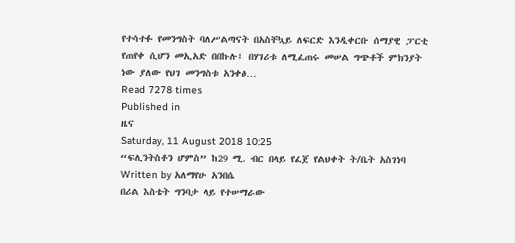የተሳተፉ የመንግስት ባለሥልጣናት በአስቸኳይ ለፍርድ እንዲቀርቡ ሰማያዊ ፓርቲ የጠየቀ ሲሆን መኢአድ በበኩሉ፤ በሃገሪቱ ለሚፈጠሩ መሠል ግጭቶች ምክንያት ነው ያለው የህገ መንግስቱ አንቀፅ…
Read 7278 times
Published in
ዜና
Saturday, 11 August 2018 10:25
“ፍሊንትስቶን ሆምስ” ከ29 ሚ. ብር በላይ የፈጀ የልህቀት ት/ቤት አስገነባ
Written by አለማየሁ አንበሴ
በሪል እስቴት ግንባታ ላይ የተሠማራው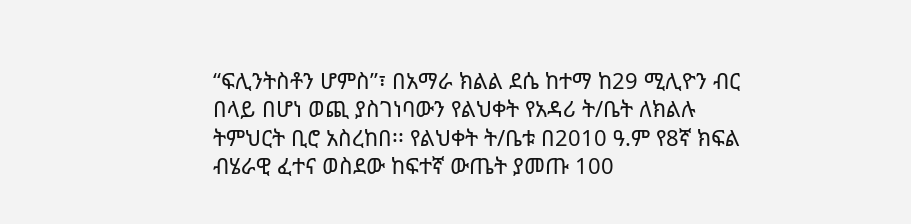“ፍሊንትስቶን ሆምስ”፣ በአማራ ክልል ደሴ ከተማ ከ29 ሚሊዮን ብር በላይ በሆነ ወጪ ያስገነባውን የልህቀት የአዳሪ ት/ቤት ለክልሉ ትምህርት ቢሮ አስረከበ፡፡ የልህቀት ት/ቤቱ በ2010 ዓ.ም የ8ኛ ክፍል ብሄራዊ ፈተና ወስደው ከፍተኛ ውጤት ያመጡ 100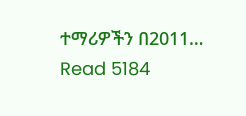ተማሪዎችን በ2011…
Read 5184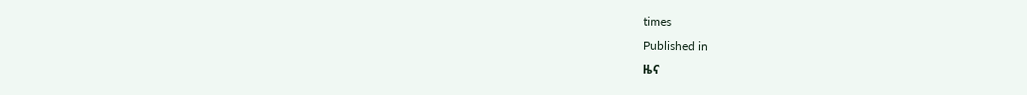times
Published in
ዜና